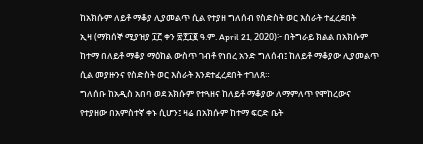ከአክሱም ለይቶ ማቆያ ሊያመልጥ ሲል የተያዘ ግለሰብ የስድስት ወር እስራት ተፈረደበት
ኢዛ (ማክሰኞ ሚያዝያ ፲፫ ቀን ፳፻፲፪ ዓ.ም. April 21, 2020)፦ በትግራይ ክልል በአክሱም ከተማ በለይቶ ማቆያ ማዕከል ውስጥ ገብቶ የነበረ አንድ ግለሰብ፤ ከለይቶ ማቆያው ሊያመልጥ ሲል መያዙንና የስድስት ወር እስራት እንደተፈረደበት ተገለጸ።
ግለሰቡ ከአዲስ አበባ ወደ አክሱም የተጓዘና ከለይቶ ማቆያው ለማምለጥ የሞከረውና የተያዘው በአምስተኛ ቀኑ ሲሆን፤ ዛሬ በአክሱም ከተማ ፍርድ ቤት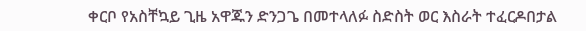ቀርቦ የአስቸኳይ ጊዜ አዋጁን ድንጋጌ በመተላለፉ ስድስት ወር እስራት ተፈርዶበታል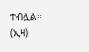ተብሏል። (ኢዛ)